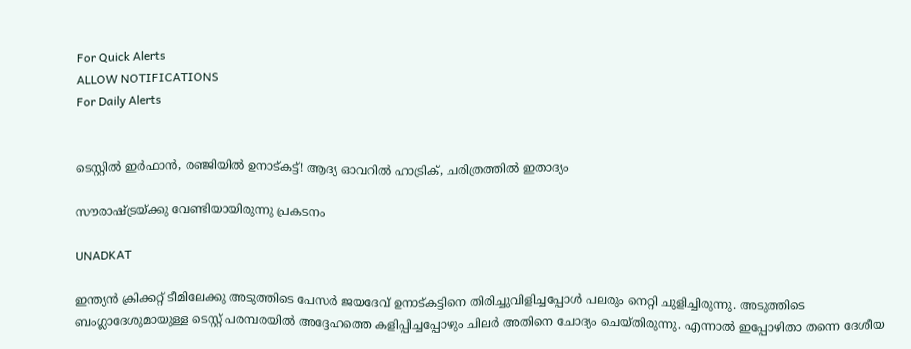For Quick Alerts
ALLOW NOTIFICATIONS
For Daily Alerts


ടെസ്റ്റില്‍ ഇര്‍ഫാന്‍, രഞ്ജിയില്‍ ഉനാട്കട്ട്! ആദ്യ ഓവറില്‍ ഹാട്രിക്, ചരിത്രത്തില്‍ ഇതാദ്യം

സൗരാഷ്ട്രയ്ക്കു വേണ്ടിയായിരുന്നു പ്രകടനം

UNADKAT

ഇന്ത്യന്‍ ക്രിക്കറ്റ് ടീമിലേക്കു അടുത്തിടെ പേസര്‍ ജയദേവ് ഉനാട്കട്ടിനെ തിരിച്ചുവിളിച്ചപ്പോള്‍ പലരും നെറ്റി ചുളിച്ചിരുന്നു. അടുത്തിടെ ബംഗ്ലാദേശുമായുള്ള ടെസ്റ്റ് പരമ്പരയില്‍ അദ്ദേഹത്തെ കളിപ്പിച്ചപ്പോഴും ചിലര്‍ അതിനെ ചോദ്യം ചെയ്തിരുന്നു. എന്നാല്‍ ഇപ്പോഴിതാ തന്നെ ദേശീയ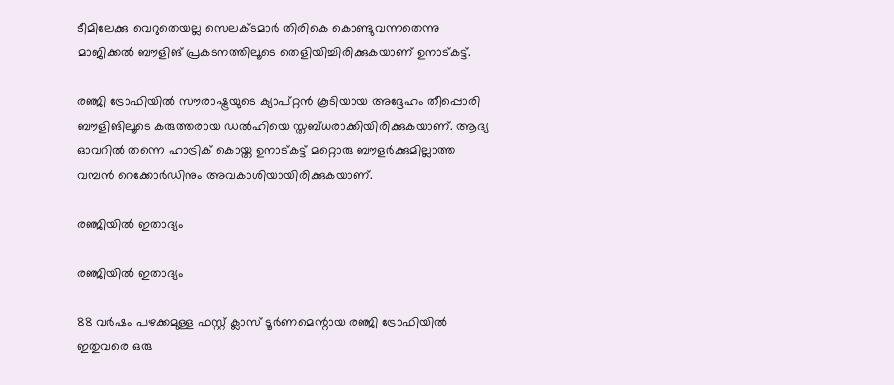ടീമിലേക്കു വെറുതെയല്ല സെലക്ടമാര്‍ തിരികെ കൊണ്ടുവന്നതെന്നു മാജിക്കല്‍ ബൗളിങ് പ്രകടനത്തിലൂടെ തെളിയിച്ചിരിക്കുകയാണ് ഉനാട്കട്ട്.

രഞ്ജി ട്രോഫിയില്‍ സൗരാഷ്ട്രയുടെ ക്യാപ്റ്റന്‍ കൂടിയായ അദ്ദേഹം തീപ്പൊരി ബൗളിങിലൂടെ കരുത്തരായ ഡല്‍ഹിയെ സ്തബ്ധരാക്കിയിരിക്കുകയാണ്. ആദ്യ ഓവറില്‍ തന്നെ ഹാട്രിക് കൊയ്ത ഉനാട്കട്ട് മറ്റൊരു ബൗളര്‍ക്കുമില്ലാത്ത വമ്പന്‍ റെക്കോര്‍ഡിനും അവകാശിയായിരിക്കുകയാണ്.

രഞ്ജിയില്‍ ഇതാദ്യം

രഞ്ജിയില്‍ ഇതാദ്യം

88 വര്‍ഷം പഴക്കമുള്ള ഫസ്റ്റ് ക്ലാസ് ടൂര്‍ണമെന്റായ രഞ്ജി ട്രോഫിയില്‍ ഇതുവരെ ഒരു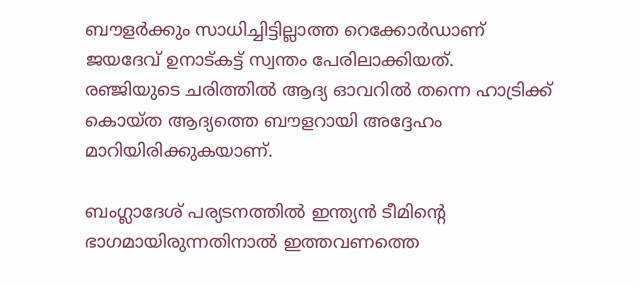ബൗളര്‍ക്കും സാധിച്ചിട്ടില്ലാത്ത റെക്കോര്‍ഡാണ് ജയദേവ് ഉനാട്കട്ട് സ്വന്തം പേരിലാക്കിയത്. രഞ്ജിയുടെ ചരിത്തില്‍ ആദ്യ ഓവറില്‍ തന്നെ ഹാട്രിക്ക് കൊയ്ത ആദ്യത്തെ ബൗളറായി അദ്ദേഹം മാറിയിരിക്കുകയാണ്.

ബംഗ്ലാദേശ് പര്യടനത്തില്‍ ഇന്ത്യന്‍ ടീമിന്റെ ഭാഗമായിരുന്നതിനാല്‍ ഇത്തവണത്തെ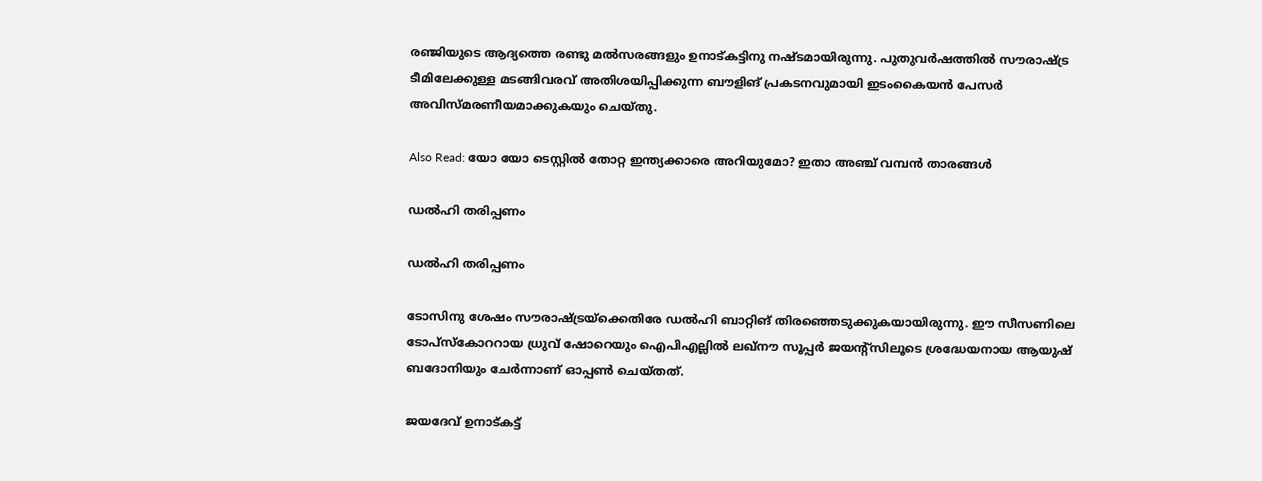രഞ്ജിയുടെ ആദ്യത്തെ രണ്ടു മല്‍സരങ്ങളും ഉനാട്കട്ടിനു നഷ്ടമായിരുന്നു. പുതുവര്‍ഷത്തില്‍ സൗരാഷ്ട്ര ടീമിലേക്കുള്ള മടങ്ങിവരവ് അതിശയിപ്പിക്കുന്ന ബൗളിങ് പ്രകടനവുമായി ഇടംകൈയന്‍ പേസര്‍ അവിസ്മരണീയമാക്കുകയും ചെയ്തു.

Also Read: യോ യോ ടെസ്റ്റില്‍ തോറ്റ ഇന്ത്യക്കാരെ അറിയുമോ? ഇതാ അഞ്ച് വമ്പന്‍ താരങ്ങള്‍

ഡല്‍ഹി തരിപ്പണം

ഡല്‍ഹി തരിപ്പണം

ടോസിനു ശേഷം സൗരാഷ്ട്രയ്‌ക്കെതിരേ ഡല്‍ഹി ബാറ്റിങ് തിരഞ്ഞെടുക്കുകയായിരുന്നു. ഈ സീസണിലെ ടോപ്‌സ്‌കോററായ ധ്രുവ് ഷോറെയും ഐപിഎല്ലില്‍ ലഖ്‌നൗ സൂപ്പര്‍ ജയന്റ്‌സിലൂടെ ശ്രദ്ധേയനായ ആയുഷ് ബദോനിയും ചേര്‍ന്നാണ് ഓപ്പണ്‍ ചെയ്തത്.

ജയദേവ് ഉനാട്കട്ട്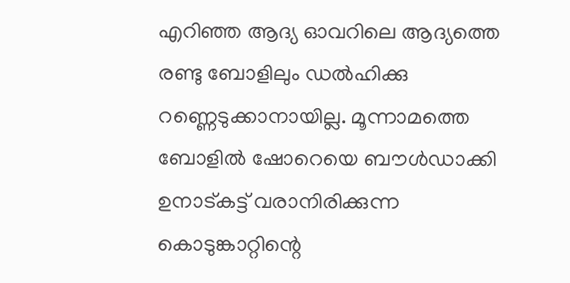എറിഞ്ഞ ആദ്യ ഓവറിലെ ആദ്യത്തെ രണ്ടു ബോളിലും ഡല്‍ഹിക്കു റണ്ണെടുക്കാനായില്ല. മൂന്നാമത്തെ ബോളില്‍ ഷോറെയെ ബൗള്‍ഡാക്കി ഉനാട്കട്ട് വരാനിരിക്കുന്ന കൊടുങ്കാറ്റിന്റെ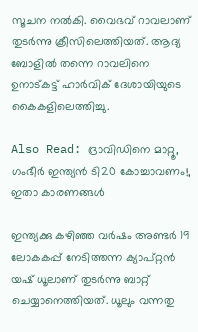സൂചന നല്‍കി. വൈഭവ് റാവലാണ് തുടര്‍ന്നു ക്രീസിലെത്തിയത്. ആദ്യ ബോളില്‍ തന്നെ റാവലിനെ ഉനാട്കട്ട് ഹാര്‍വിക് ദേശായിയുടെ കൈകളിലെത്തിച്ചു.

Also Read: ദ്രാവിഡിനെ മാറ്റൂ, ഗംഭീര്‍ ഇന്ത്യന്‍ ടി20 കോച്ചാവണം!, ഇതാ കാരണങ്ങള്‍

ഇന്ത്യക്കു കഴിഞ്ഞ വര്‍ഷം അണ്ടര്‍ 19 ലോകകപ്പ് നേടിത്തന്ന ക്യാപ്റ്റന്‍ യഷ് ധൂലാണ് തുടര്‍ന്നു ബാറ്റ് ചെയ്യാനെത്തിയത്. ധൂലും വന്നതു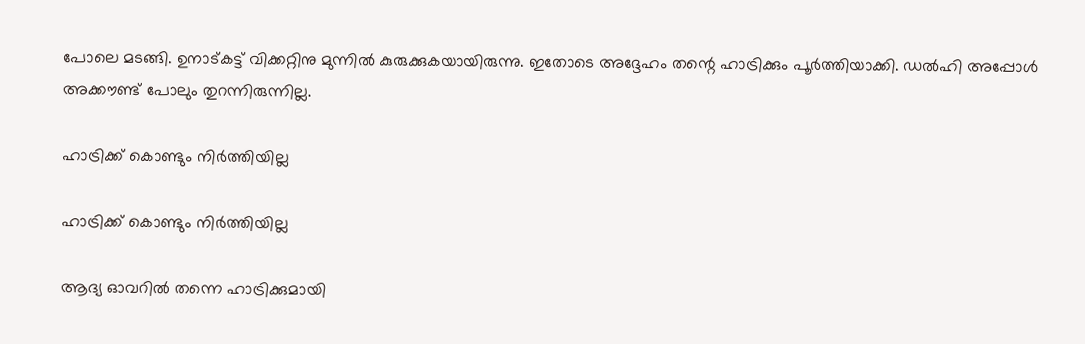പോലെ മടങ്ങി. ഉനാട്കട്ട് വിക്കറ്റിനു മുന്നില്‍ കുരുക്കുകയായിരുന്നു. ഇതോടെ അദ്ദേഹം തന്റെ ഹാട്രിക്കും പൂര്‍ത്തിയാക്കി. ഡല്‍ഹി അപ്പോള്‍ അക്കൗണ്ട് പോലും തുറന്നിരുന്നില്ല.

ഹാട്രിക്ക് കൊണ്ടും നിര്‍ത്തിയില്ല

ഹാട്രിക്ക് കൊണ്ടും നിര്‍ത്തിയില്ല

ആദ്യ ഓവറില്‍ തന്നെ ഹാട്രിക്കുമായി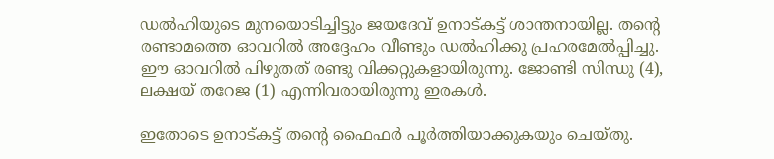ഡല്‍ഹിയുടെ മുനയൊടിച്ചിട്ടും ജയദേവ് ഉനാട്കട്ട് ശാന്തനായില്ല. തന്റെ രണ്ടാമത്തെ ഓവറില്‍ അദ്ദേഹം വീണ്ടും ഡല്‍ഹിക്കു പ്രഹരമേല്‍പ്പിച്ചു. ഈ ഓവറില്‍ പിഴുതത് രണ്ടു വിക്കറ്റുകളായിരുന്നു. ജോണ്ടി സിന്ധു (4), ലക്ഷയ് തറേജ (1) എന്നിവരായിരുന്നു ഇരകള്‍.

ഇതോടെ ഉനാട്കട്ട് തന്റെ ഫൈഫര്‍ പൂര്‍ത്തിയാക്കുകയും ചെയ്തു.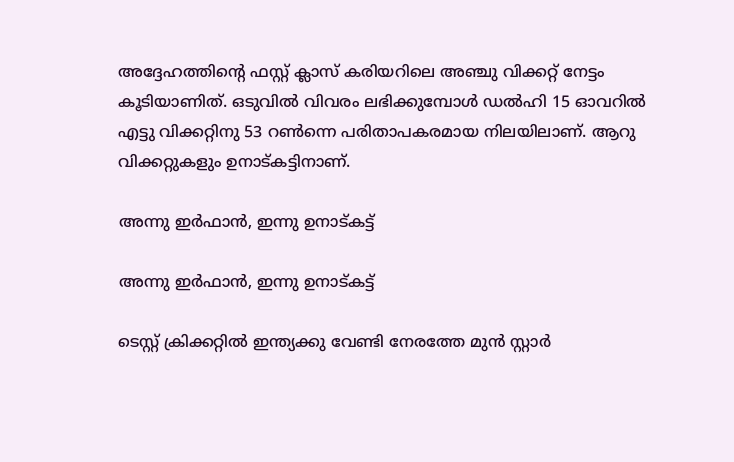അദ്ദേഹത്തിന്റെ ഫസ്റ്റ് ക്ലാസ് കരിയറിലെ അഞ്ചു വിക്കറ്റ് നേട്ടം കൂടിയാണിത്. ഒടുവില്‍ വിവരം ലഭിക്കുമ്പോള്‍ ഡല്‍ഹി 15 ഓവറില്‍ എട്ടു വിക്കറ്റിനു 53 റണ്‍ന്നെ പരിതാപകരമായ നിലയിലാണ്. ആറു വിക്കറ്റുകളും ഉനാട്കട്ടിനാണ്.

അന്നു ഇര്‍ഫാന്‍, ഇന്നു ഉനാട്കട്ട്

അന്നു ഇര്‍ഫാന്‍, ഇന്നു ഉനാട്കട്ട്

ടെസ്റ്റ് ക്രിക്കറ്റില്‍ ഇന്ത്യക്കു വേണ്ടി നേരത്തേ മുന്‍ സ്റ്റാര്‍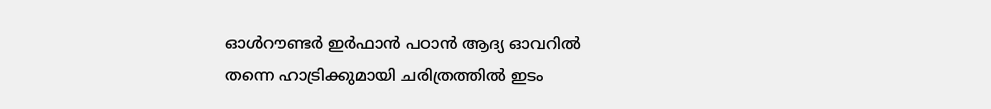ഓള്‍റൗണ്ടര്‍ ഇര്‍ഫാന്‍ പഠാന്‍ ആദ്യ ഓവറില്‍ തന്നെ ഹാട്രിക്കുമായി ചരിത്രത്തില്‍ ഇടം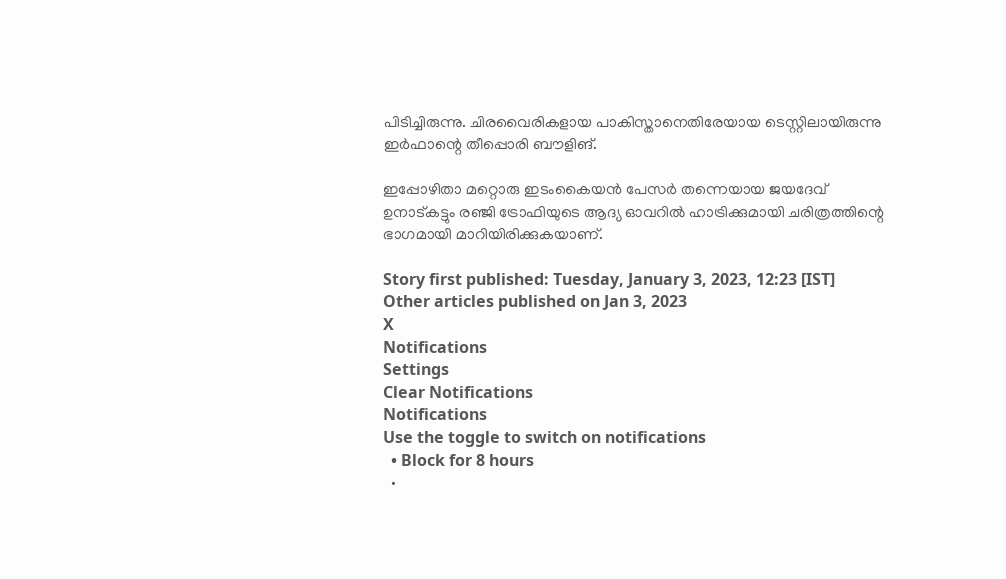പിടിച്ചിരുന്നു. ചിരവൈരികളായ പാകിസ്താനെതിരേയായ ടെസ്റ്റിലായിരുന്നു ഇര്‍ഫാന്റെ തീപ്പൊരി ബൗളിങ്.

ഇപ്പോഴിതാ മറ്റൊരു ഇടംകൈയന്‍ പേസര്‍ തന്നെയായ ജയദേവ് ഉനാട്കട്ടും രഞ്ജി ട്രോഫിയുടെ ആദ്യ ഓവറില്‍ ഹാട്രിക്കുമായി ചരിത്രത്തിന്റെ ഭാഗമായി മാറിയിരിക്കുകയാണ്.

Story first published: Tuesday, January 3, 2023, 12:23 [IST]
Other articles published on Jan 3, 2023
X
Notifications
Settings
Clear Notifications
Notifications
Use the toggle to switch on notifications
  • Block for 8 hours
  •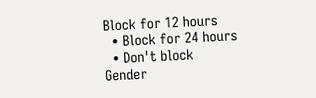Block for 12 hours
  • Block for 24 hours
  • Don't block
Gender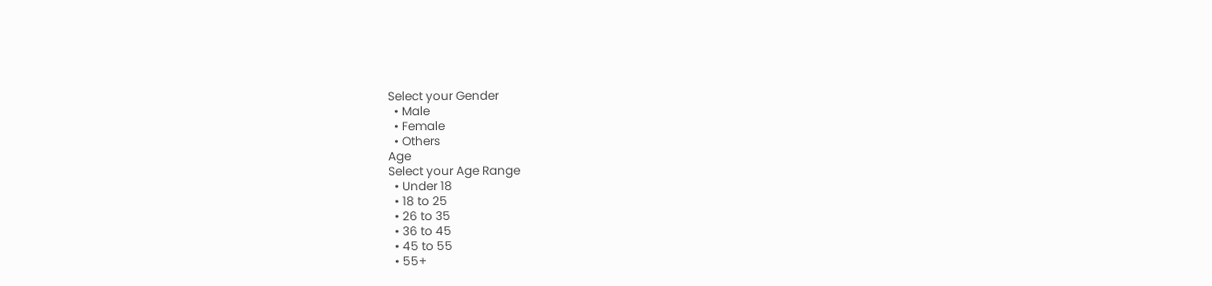Select your Gender
  • Male
  • Female
  • Others
Age
Select your Age Range
  • Under 18
  • 18 to 25
  • 26 to 35
  • 36 to 45
  • 45 to 55
  • 55+